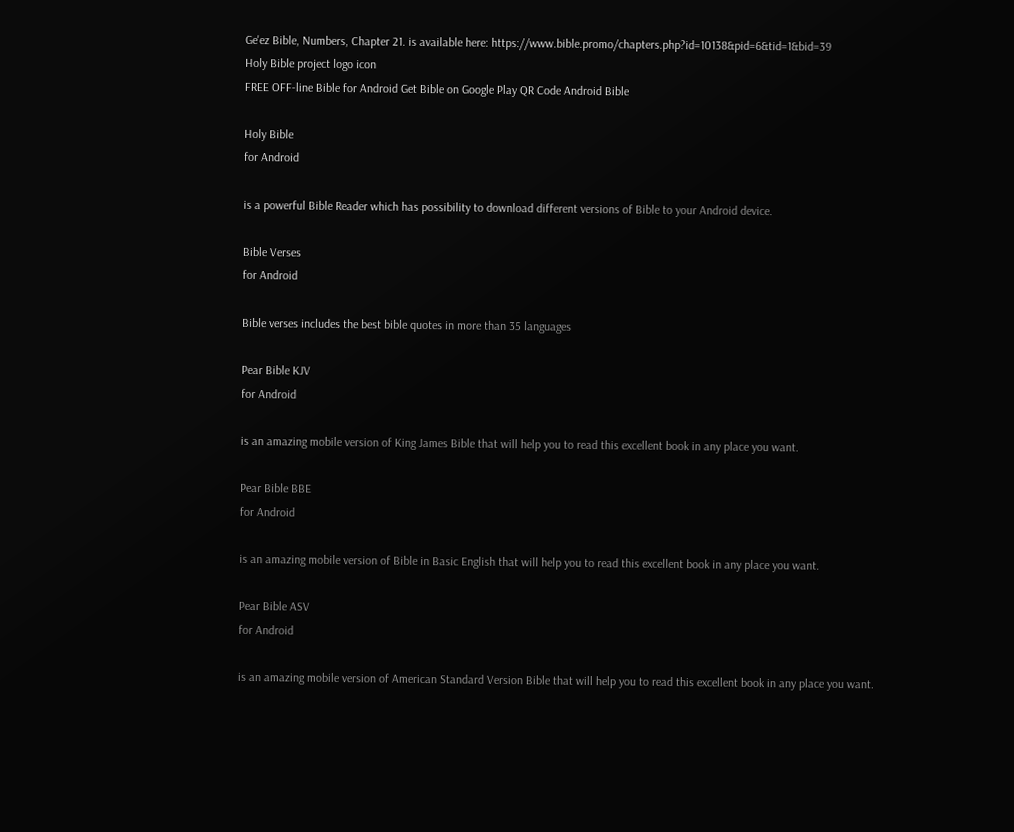Ge'ez Bible, Numbers, Chapter 21. is available here: https://www.bible.promo/chapters.php?id=10138&pid=6&tid=1&bid=39
Holy Bible project logo icon
FREE OFF-line Bible for Android Get Bible on Google Play QR Code Android Bible

Holy Bible
for Android

is a powerful Bible Reader which has possibility to download different versions of Bible to your Android device.

Bible Verses
for Android

Bible verses includes the best bible quotes in more than 35 languages

Pear Bible KJV
for Android

is an amazing mobile version of King James Bible that will help you to read this excellent book in any place you want.

Pear Bible BBE
for Android

is an amazing mobile version of Bible in Basic English that will help you to read this excellent book in any place you want.

Pear Bible ASV
for Android

is an amazing mobile version of American Standard Version Bible that will help you to read this excellent book in any place you want.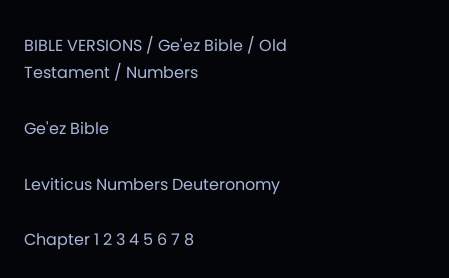BIBLE VERSIONS / Ge'ez Bible / Old Testament / Numbers

Ge'ez Bible

Leviticus Numbers Deuteronomy

Chapter 1 2 3 4 5 6 7 8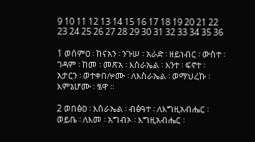9 10 11 12 13 14 15 16 17 18 19 20 21 22 23 24 25 26 27 28 29 30 31 32 33 34 35 36

1 ወሰምዐ ፡ ከናአን ፡ ንጉሠ ፡ አራድ ፡ ዘይነብር ፡ ውስተ ፡ ገዳም ፡ ከመ ፡ መጽአ ፡ እስራኤል ፡ እንተ ፡ ፍኖተ ፡ አታርን ፡ ወተቀበሎሙ ፡ ለእስራኤል ፡ ወማህረኩ ፡ እምኔሆሙ ፡ ፄዋ ።

2 ወበፅዐ ፡ እስራኤል ፡ ብፅዓተ ፡ ለእግዚአብሔር ፡ ወይቤ ፡ ለእመ ፡ አግብኦ ፡ እግዚአብሔር ፡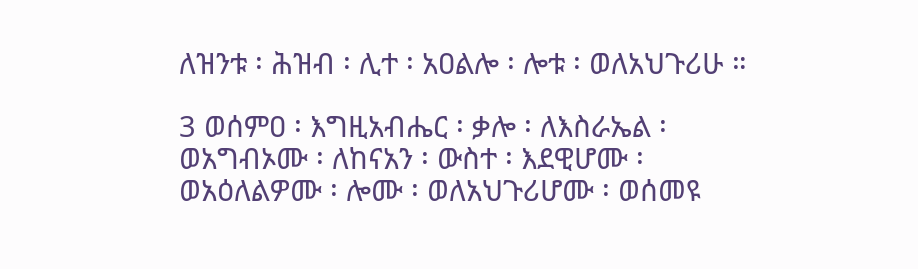ለዝንቱ ፡ ሕዝብ ፡ ሊተ ፡ አዐልሎ ፡ ሎቱ ፡ ወለአህጉሪሁ ።

3 ወሰምዐ ፡ እግዚአብሔር ፡ ቃሎ ፡ ለእስራኤል ፡ ወአግብኦሙ ፡ ለከናአን ፡ ውስተ ፡ እደዊሆሙ ፡ ወአዕለልዎሙ ፡ ሎሙ ፡ ወለአህጉሪሆሙ ፡ ወሰመዩ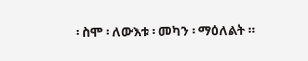፡ ስሞ ፡ ለውእቱ ፡ መካን ፡ ማዕለልት ።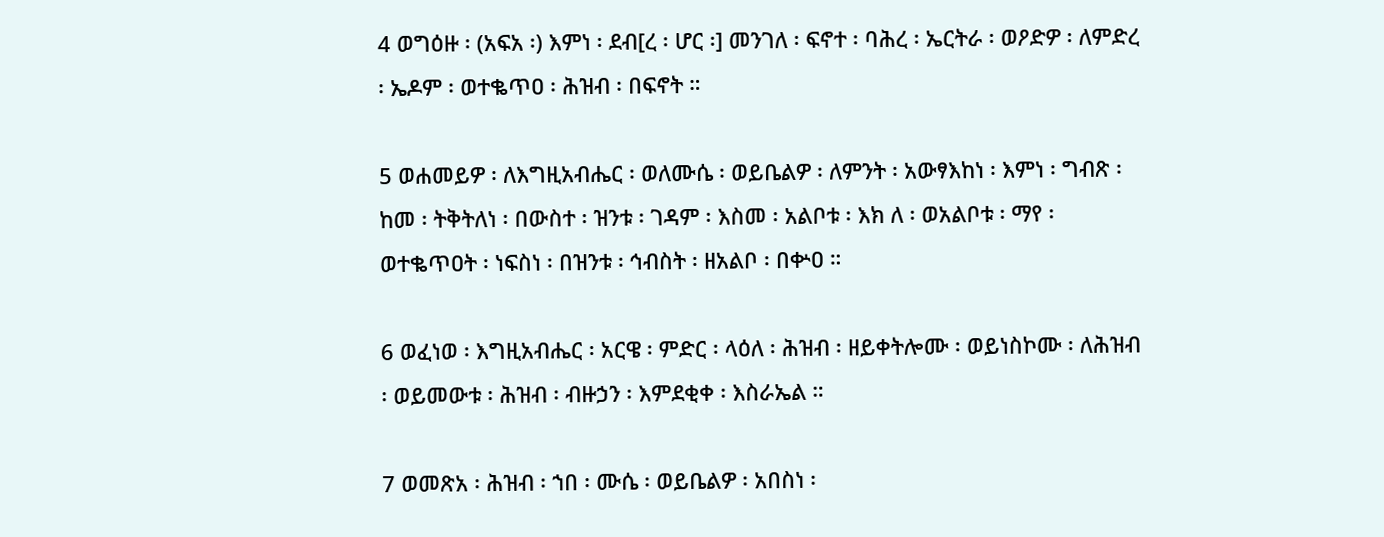4 ወግዕዙ ፡ (አፍአ ፡) እምነ ፡ ደብ[ረ ፡ ሆር ፡] መንገለ ፡ ፍኖተ ፡ ባሕረ ፡ ኤርትራ ፡ ወዖድዎ ፡ ለምድረ ፡ ኤዶም ፡ ወተቈጥዐ ፡ ሕዝብ ፡ በፍኖት ።

5 ወሐመይዎ ፡ ለእግዚአብሔር ፡ ወለሙሴ ፡ ወይቤልዎ ፡ ለምንት ፡ አውፃእከነ ፡ እምነ ፡ ግብጽ ፡ ከመ ፡ ትቅትለነ ፡ በውስተ ፡ ዝንቱ ፡ ገዳም ፡ እስመ ፡ አልቦቱ ፡ እክ ለ ፡ ወአልቦቱ ፡ ማየ ፡ ወተቈጥዐት ፡ ነፍስነ ፡ በዝንቱ ፡ ኅብስት ፡ ዘአልቦ ፡ በቍዐ ።

6 ወፈነወ ፡ እግዚአብሔር ፡ አርዌ ፡ ምድር ፡ ላዕለ ፡ ሕዝብ ፡ ዘይቀትሎሙ ፡ ወይነስኮሙ ፡ ለሕዝብ ፡ ወይመውቱ ፡ ሕዝብ ፡ ብዙኃን ፡ እምደቂቀ ፡ እስራኤል ።

7 ወመጽአ ፡ ሕዝብ ፡ ኀበ ፡ ሙሴ ፡ ወይቤልዎ ፡ አበስነ ፡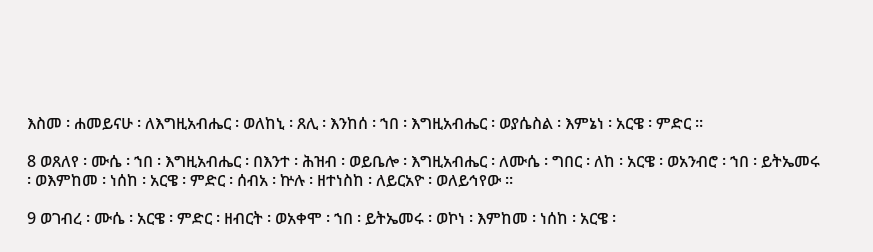እስመ ፡ ሐመይናሁ ፡ ለእግዚአብሔር ፡ ወለከኒ ፡ ጸሊ ፡ እንከሰ ፡ ኀበ ፡ እግዚአብሔር ፡ ወያሴስል ፡ እምኔነ ፡ አርዌ ፡ ምድር ።

8 ወጸለየ ፡ ሙሴ ፡ ኀበ ፡ እግዚአብሔር ፡ በእንተ ፡ ሕዝብ ፡ ወይቤሎ ፡ እግዚአብሔር ፡ ለሙሴ ፡ ግበር ፡ ለከ ፡ አርዌ ፡ ወአንብሮ ፡ ኀበ ፡ ይትኤመሩ ፡ ወእምከመ ፡ ነሰከ ፡ አርዌ ፡ ምድር ፡ ሰብአ ፡ ኵሉ ፡ ዘተነስከ ፡ ለይርአዮ ፡ ወለይኅየው ።

9 ወገብረ ፡ ሙሴ ፡ አርዌ ፡ ምድር ፡ ዘብርት ፡ ወአቀሞ ፡ ኀበ ፡ ይትኤመሩ ፡ ወኮነ ፡ እምከመ ፡ ነሰከ ፡ አርዌ ፡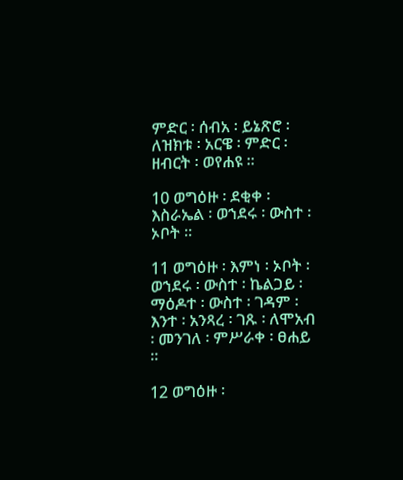ምድር ፡ ሰብአ ፡ ይኔጽሮ ፡ ለዝክቱ ፡ አርዌ ፡ ምድር ፡ ዘብርት ፡ ወየሐዩ ።

10 ወግዕዙ ፡ ደቂቀ ፡ እስራኤል ፡ ወኀደሩ ፡ ውስተ ፡ ኦቦት ።

11 ወግዕዙ ፡ እምነ ፡ ኦቦት ፡ ወኀደሩ ፡ ውስተ ፡ ኬልጋይ ፡ ማዕዶተ ፡ ውስተ ፡ ገዳም ፡ እንተ ፡ አንጻረ ፡ ገጹ ፡ ለሞአብ ፡ መንገለ ፡ ምሥራቀ ፡ ፀሐይ ።

12 ወግዕዙ ፡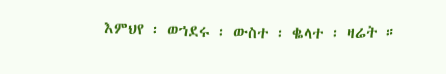እምህየ ፡ ወኀደሩ ፡ ውስተ ፡ ቈላተ ፡ ዛሬት ።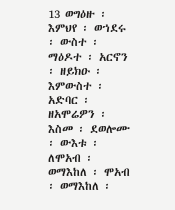13 ወግዕዙ ፡ እምህየ ፡ ወኀደሩ ፡ ውስተ ፡ ማዕዶተ ፡ አርኖን ፡ ዘይክዑ ፡ እምውስተ ፡ አድባር ፡ ዘአሞሬዎን ፡ እስመ ፡ ደወሎሙ ፡ ውእቱ ፡ ለሞአብ ፡ ወማእከለ ፡ ሞአብ ፡ ወማእከለ ፡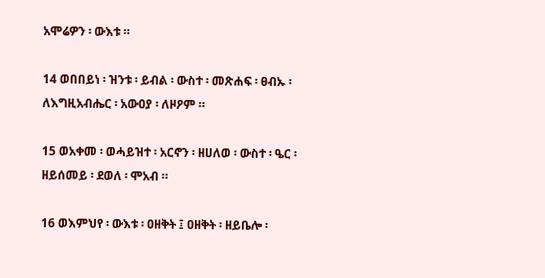አሞሬዎን ፡ ውእቱ ።

14 ወበበይነ ፡ ዝንቱ ፡ ይብል ፡ ውስተ ፡ መጽሐፍ ፡ ፀብኡ ፡ ለእግዚአብሔር ፡ አውዐያ ፡ ለዞዖም ።

15 ወአቀመ ፡ ወሓይዝተ ፡ አርኖን ፡ ዘሀለወ ፡ ውስተ ፡ ዔር ፡ ዘይሰመይ ፡ ደወለ ፡ ሞአብ ።

16 ወእምህየ ፡ ውእቱ ፡ ዐዘቅት ፤ ዐዘቅት ፡ ዘይቤሎ ፡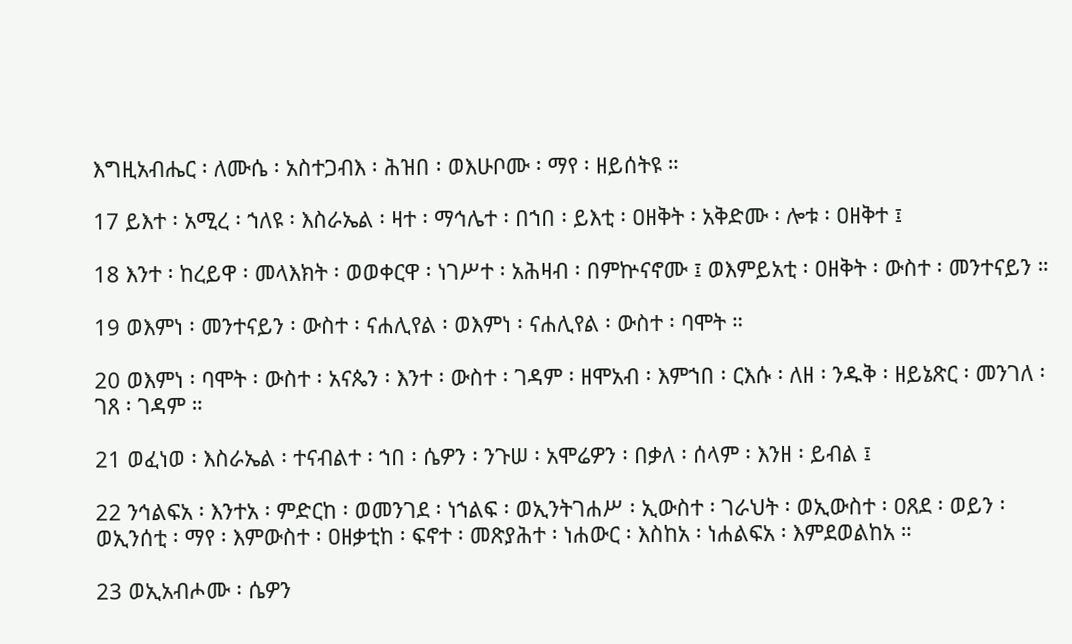እግዚአብሔር ፡ ለሙሴ ፡ አስተጋብእ ፡ ሕዝበ ፡ ወእሁቦሙ ፡ ማየ ፡ ዘይሰትዩ ።

17 ይእተ ፡ አሚረ ፡ ኀለዩ ፡ እስራኤል ፡ ዛተ ፡ ማኅሌተ ፡ በኀበ ፡ ይእቲ ፡ ዐዘቅት ፡ አቅድሙ ፡ ሎቱ ፡ ዐዘቅተ ፤

18 እንተ ፡ ከረይዋ ፡ መላእክት ፡ ወወቀርዋ ፡ ነገሥተ ፡ አሕዛብ ፡ በምኵናኖሙ ፤ ወእምይአቲ ፡ ዐዘቅት ፡ ውስተ ፡ መንተናይን ።

19 ወእምነ ፡ መንተናይን ፡ ውስተ ፡ ናሐሊየል ፡ ወእምነ ፡ ናሐሊየል ፡ ውስተ ፡ ባሞት ።

20 ወእምነ ፡ ባሞት ፡ ውስተ ፡ አናጴን ፡ እንተ ፡ ውስተ ፡ ገዳም ፡ ዘሞአብ ፡ እምኀበ ፡ ርእሱ ፡ ለዘ ፡ ንዱቅ ፡ ዘይኔጽር ፡ መንገለ ፡ ገጸ ፡ ገዳም ።

21 ወፈነወ ፡ እስራኤል ፡ ተናብልተ ፡ ኀበ ፡ ሴዎን ፡ ንጉሠ ፡ አሞሬዎን ፡ በቃለ ፡ ሰላም ፡ እንዘ ፡ ይብል ፤

22 ንኅልፍአ ፡ እንተአ ፡ ምድርከ ፡ ወመንገደ ፡ ነኀልፍ ፡ ወኢንትገሐሥ ፡ ኢውስተ ፡ ገራህት ፡ ወኢውስተ ፡ ዐጸደ ፡ ወይን ፡ ወኢንሰቲ ፡ ማየ ፡ እምውስተ ፡ ዐዘቃቲከ ፡ ፍኖተ ፡ መጽያሕተ ፡ ነሐውር ፡ እስከአ ፡ ነሐልፍአ ፡ እምደወልከአ ።

23 ወኢአብሖሙ ፡ ሴዎን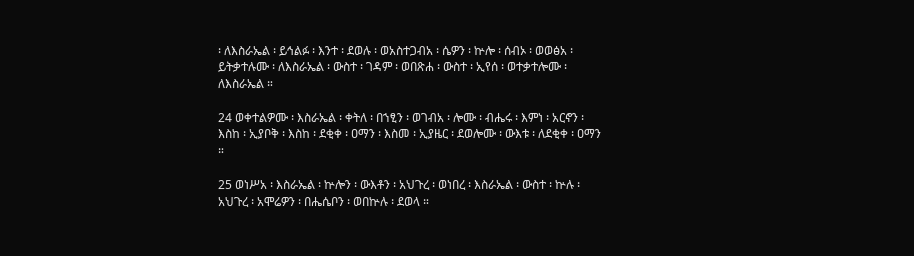፡ ለእስራኤል ፡ ይኅልፉ ፡ እንተ ፡ ደወሉ ፡ ወአስተጋብአ ፡ ሴዎን ፡ ኵሎ ፡ ሰብኦ ፡ ወወፅአ ፡ ይትቃተሉሙ ፡ ለእስራኤል ፡ ውስተ ፡ ገዳም ፡ ወበጽሐ ፡ ውስተ ፡ ኢየሰ ፡ ወተቃተሎሙ ፡ ለእስራኤል ።

24 ወቀተልዎሙ ፡ እስራኤል ፡ ቀትለ ፡ በኀፂን ፡ ወገብአ ፡ ሎሙ ፡ ብሔሩ ፡ እምነ ፡ አርኖን ፡ እስከ ፡ ኢያቦቅ ፡ እስከ ፡ ደቂቀ ፡ ዐማን ፡ እስመ ፡ ኢያዜር ፡ ደወሎሙ ፡ ውእቱ ፡ ለደቂቀ ፡ ዐማን ።

25 ወነሥአ ፡ እስራኤል ፡ ኵሎን ፡ ውእቶን ፡ አህጉረ ፡ ወነበረ ፡ እስራኤል ፡ ውስተ ፡ ኵሉ ፡ አህጉረ ፡ አሞሬዎን ፡ በሔሴቦን ፡ ወበኵሉ ፡ ደወላ ።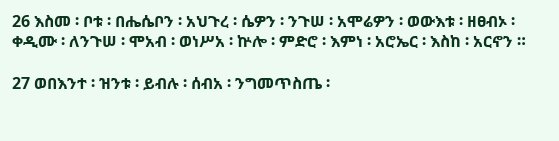26 እስመ ፡ ቦቱ ፡ በሔሴቦን ፡ አህጉረ ፡ ሴዎን ፡ ንጉሠ ፡ አሞሬዎን ፡ ወውእቱ ፡ ዘፀብኦ ፡ ቀዲሙ ፡ ለንጉሠ ፡ ሞአብ ፡ ወነሥአ ፡ ኵሎ ፡ ምድሮ ፡ እምነ ፡ አሮኤር ፡ እስከ ፡ አርኖን ።

27 ወበእንተ ፡ ዝንቱ ፡ ይብሉ ፡ ሰብአ ፡ ንግመጥስጤ ፡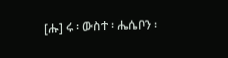[ሑ] ሩ ፡ ውስተ ፡ ሔሴቦን ፡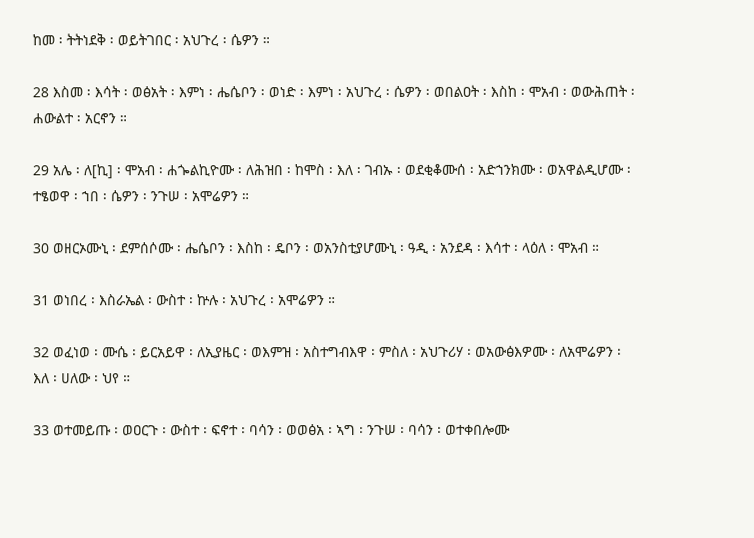ከመ ፡ ትትነደቅ ፡ ወይትገበር ፡ አህጉረ ፡ ሴዎን ።

28 እስመ ፡ እሳት ፡ ወፅአት ፡ እምነ ፡ ሔሴቦን ፡ ወነድ ፡ እምነ ፡ አህጉረ ፡ ሴዎን ፡ ወበልዐት ፡ እስከ ፡ ሞአብ ፡ ወውሕጠት ፡ ሐውልተ ፡ አርኖን ።

29 አሌ ፡ ለ[ኪ] ፡ ሞአብ ፡ ሐጐልኪዮሙ ፡ ለሕዝበ ፡ ከሞስ ፡ እለ ፡ ገብኡ ፡ ወደቂቆሙሰ ፡ አድኀንክሙ ፡ ወአዋልዲሆሙ ፡ ተፄወዋ ፡ ኀበ ፡ ሴዎን ፡ ንጉሠ ፡ አሞሬዎን ።

30 ወዘርኦሙኒ ፡ ደምሰሶሙ ፡ ሔሴቦን ፡ እስከ ፡ ዴቦን ፡ ወአንስቲያሆሙኒ ፡ ዓዲ ፡ አንደዳ ፡ እሳተ ፡ ላዕለ ፡ ሞአብ ።

31 ወነበረ ፡ እስራኤል ፡ ውስተ ፡ ኵሉ ፡ አህጉረ ፡ አሞሬዎን ።

32 ወፈነወ ፡ ሙሴ ፡ ይርአይዋ ፡ ለኢያዜር ፡ ወእምዝ ፡ አስተግብእዋ ፡ ምስለ ፡ አህጉሪሃ ፡ ወአውፅእዎሙ ፡ ለአሞሬዎን ፡ እለ ፡ ሀለው ፡ ህየ ።

33 ወተመይጡ ፡ ወዐርጉ ፡ ውስተ ፡ ፍኖተ ፡ ባሳን ፡ ወወፅአ ፡ ኣግ ፡ ንጉሠ ፡ ባሳን ፡ ወተቀበሎሙ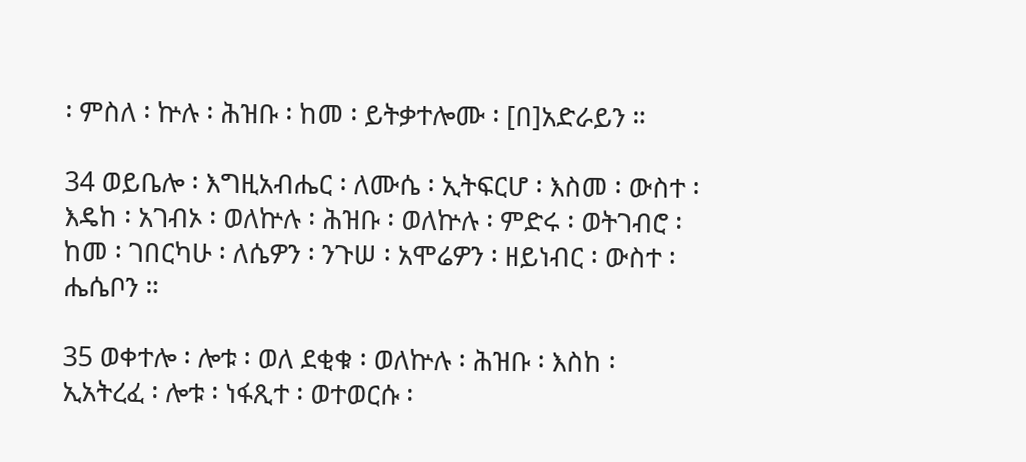፡ ምስለ ፡ ኵሉ ፡ ሕዝቡ ፡ ከመ ፡ ይትቃተሎሙ ፡ [በ]አድራይን ።

34 ወይቤሎ ፡ እግዚአብሔር ፡ ለሙሴ ፡ ኢትፍርሆ ፡ እስመ ፡ ውስተ ፡ እዴከ ፡ አገብኦ ፡ ወለኵሉ ፡ ሕዝቡ ፡ ወለኵሉ ፡ ምድሩ ፡ ወትገብሮ ፡ ከመ ፡ ገበርካሁ ፡ ለሴዎን ፡ ንጉሠ ፡ አሞሬዎን ፡ ዘይነብር ፡ ውስተ ፡ ሔሴቦን ።

35 ወቀተሎ ፡ ሎቱ ፡ ወለ ደቂቁ ፡ ወለኵሉ ፡ ሕዝቡ ፡ እስከ ፡ ኢአትረፈ ፡ ሎቱ ፡ ነፋጺተ ፡ ወተወርሱ ፡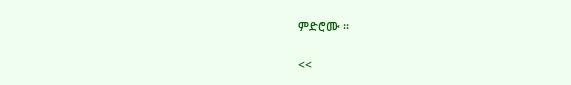ምድሮሙ ።

<<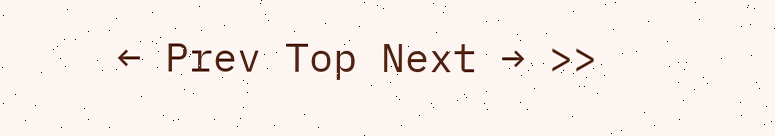← Prev Top Next → >>